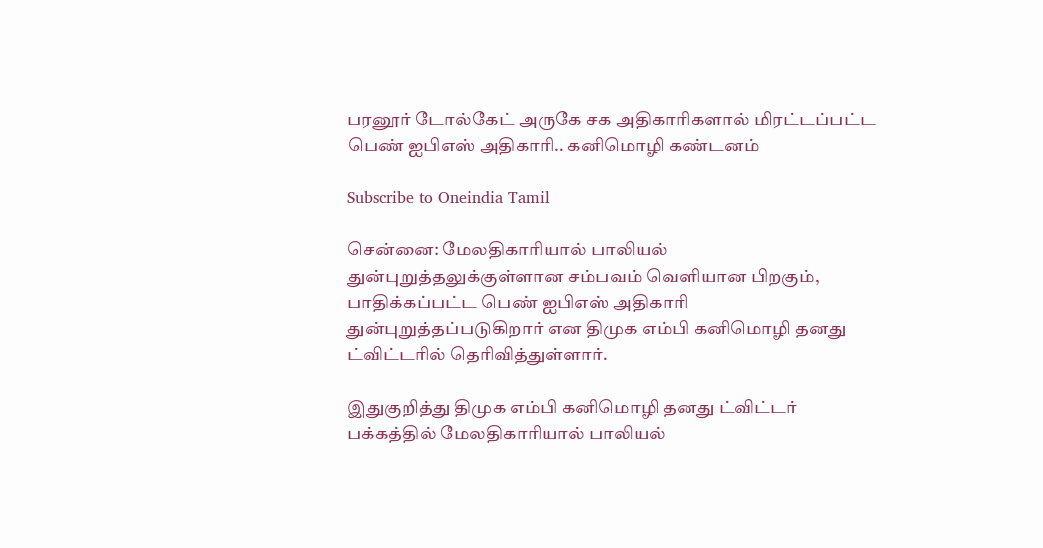பரனூர் டோல்கேட் அருகே சக அதிகாரிகளால் மிரட்டப்பட்ட பெண் ஐபிஎஸ் அதிகாரி.. கனிமொழி கண்டனம்

Subscribe to Oneindia Tamil

சென்னை: மேலதிகாரியால் பாலியல் துன்புறுத்தலுக்குள்ளான சம்பவம் வெளியான பிறகும், பாதிக்கப்பட்ட பெண் ஐபிஎஸ் அதிகாரி துன்புறுத்தப்படுகிறார் என திமுக எம்பி கனிமொழி தனது ட்விட்டரில் தெரிவித்துள்ளார்.

இதுகுறித்து திமுக எம்பி கனிமொழி தனது ட்விட்டர் பக்கத்தில் மேலதிகாரியால் பாலியல்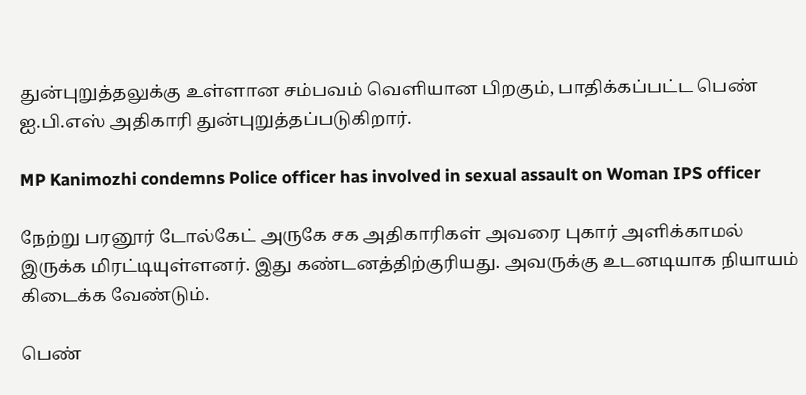துன்புறுத்தலுக்கு உள்ளான சம்பவம் வெளியான பிறகும், பாதிக்கப்பட்ட பெண் ஐ.பி.எஸ் அதிகாரி துன்புறுத்தப்படுகிறார்.

MP Kanimozhi condemns Police officer has involved in sexual assault on Woman IPS officer

நேற்று பரனூர் டோல்கேட் அருகே சக அதிகாரிகள் அவரை புகார் அளிக்காமல் இருக்க மிரட்டியுள்ளனர். இது கண்டனத்திற்குரியது. அவருக்கு உடனடியாக நியாயம் கிடைக்க வேண்டும்.

பெண்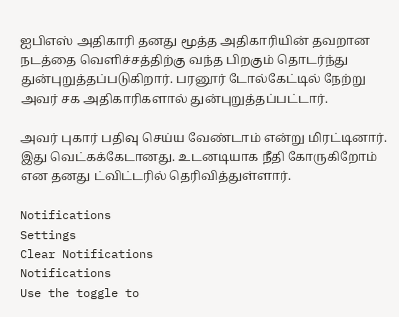ஐபிஎஸ் அதிகாரி தனது மூத்த அதிகாரியின் தவறான நடத்தை வெளிச்சத்திற்கு வந்த பிறகும் தொடர்ந்து துன்புறுத்தப்படுகிறார். பரனூர் டோல்கேட்டில் நேற்று அவர் சக அதிகாரிகளால் துன்புறுத்தப்பட்டார்.

அவர் புகார் பதிவு செய்ய வேண்டாம் என்று மிரட்டினார். இது வெட்கக்கேடானது. உடனடியாக நீதி கோருகிறோம் என தனது ட்விட்டரில் தெரிவித்துள்ளார்.

Notifications
Settings
Clear Notifications
Notifications
Use the toggle to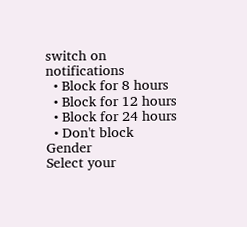switch on notifications
  • Block for 8 hours
  • Block for 12 hours
  • Block for 24 hours
  • Don't block
Gender
Select your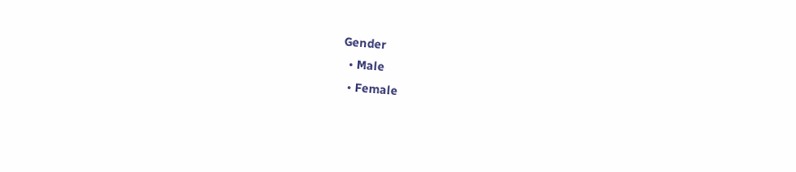Gender
  • Male
  • Female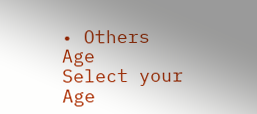• Others
Age
Select your Age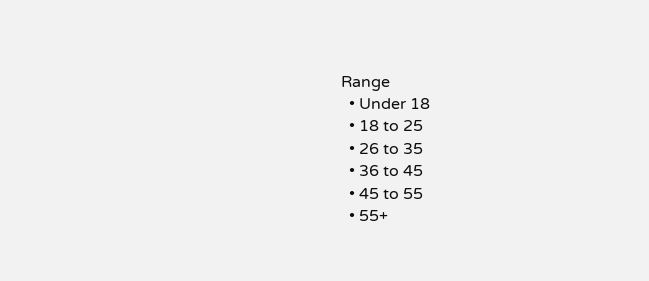Range
  • Under 18
  • 18 to 25
  • 26 to 35
  • 36 to 45
  • 45 to 55
  • 55+